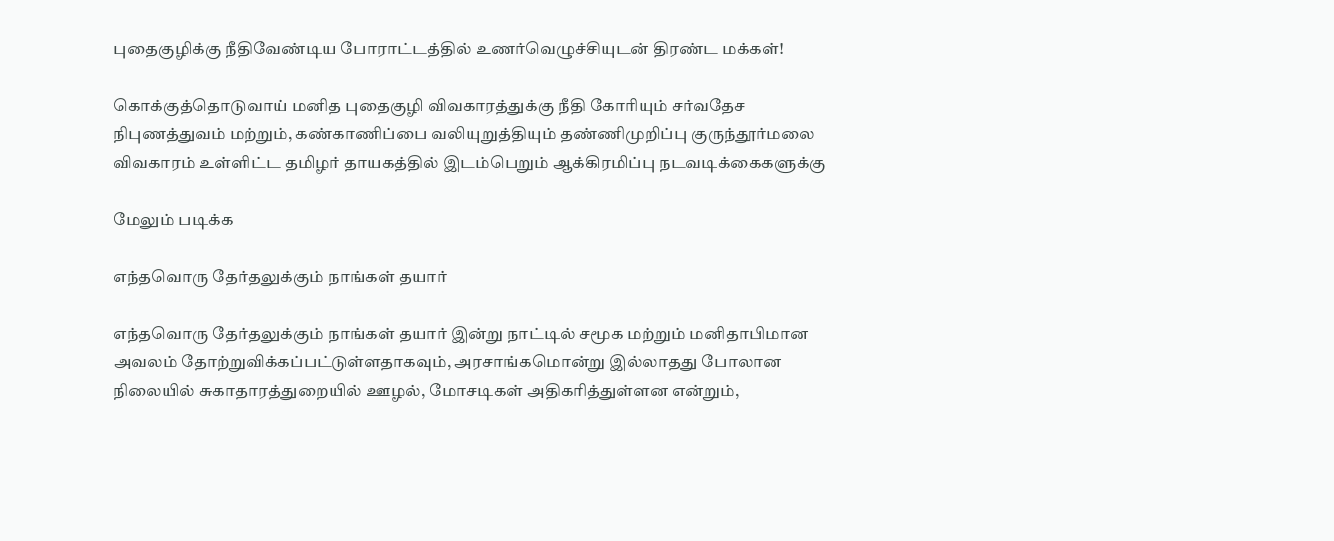புதைகுழிக்கு நீதிவேண்டிய போராட்டத்தில் உணர்வெழுச்சியுடன் திரண்ட மக்கள்!

கொக்குத்தொடுவாய் மனித புதைகுழி விவகாரத்துக்கு நீதி கோரியும் சர்வதேச நிபுணத்துவம் மற்றும், கண்காணிப்பை வலியுறுத்தியும் தண்ணிமுறிப்பு குருந்தூர்மலை விவகாரம் உள்ளிட்ட தமிழர் தாயகத்தில் இடம்பெறும் ஆக்கிரமிப்பு நடவடிக்கைகளுக்கு

மேலும் படிக்க

எந்தவொரு தேர்தலுக்கும் நாங்கள் தயார்

எந்தவொரு தேர்தலுக்கும் நாங்கள் தயார் இன்று நாட்டில் சமூக மற்றும் மனிதாபிமான அவலம் தோற்றுவிக்கப்பட்டுள்ளதாகவும், அரசாங்கமொன்று இல்லாதது போலான நிலையில் சுகாதாரத்துறையில் ஊழல், மோசடிகள் அதிகரித்துள்ளன என்றும்,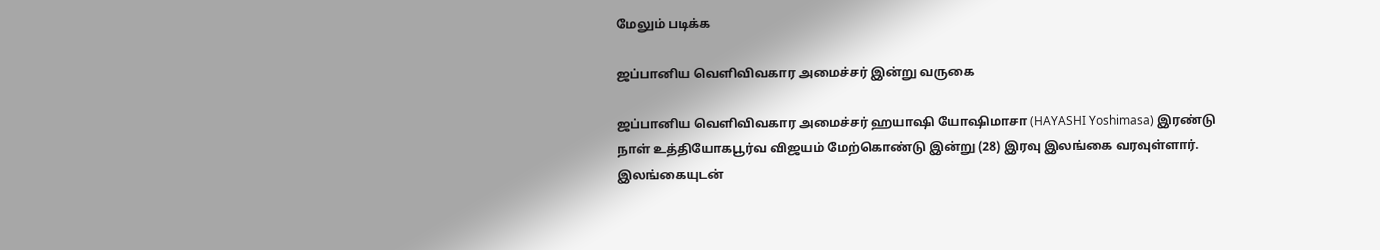மேலும் படிக்க

ஜப்பானிய வெளிவிவகார அமைச்சர் இன்று வருகை

ஜப்பானிய வெளிவிவகார அமைச்சர் ஹயாஷி யோஷிமாசா (HAYASHI Yoshimasa) இரண்டு நாள் உத்தியோகபூர்வ விஜயம் மேற்கொண்டு இன்று (28) இரவு இலங்கை வரவுள்ளார். இலங்கையுடன்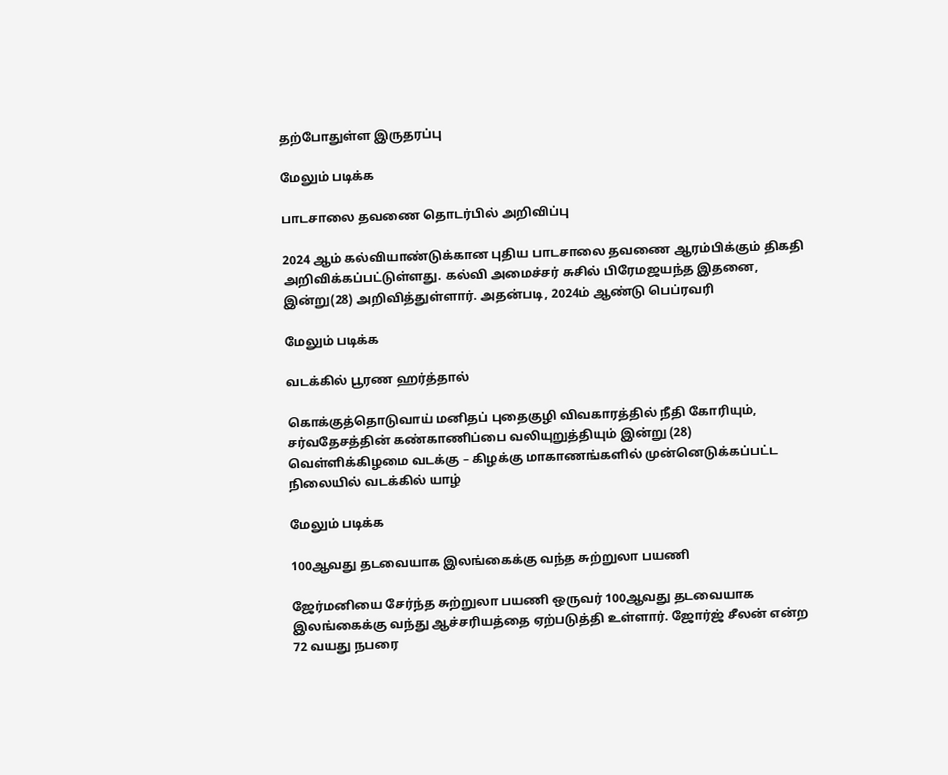தற்போதுள்ள இருதரப்பு

மேலும் படிக்க

பாடசாலை தவணை தொடர்பில் அறிவிப்பு

2024 ஆம் கல்வியாண்டுக்கான புதிய பாடசாலை தவணை ஆரம்பிக்கும் திகதி அறிவிக்கப்பட்டுள்ளது. கல்வி அமைச்சர் சுசில் பிரேமஜயந்த இதனை, இன்று(28) அறிவித்துள்ளார். அதன்படி, 2024ம் ஆண்டு பெப்ரவரி

மேலும் படிக்க

வடக்கில் பூரண ஹர்த்தால்

கொக்குத்தொடுவாய் மனிதப் புதைகுழி விவகாரத்தில் நீதி கோரியும், சர்வதேசத்தின் கண்காணிப்பை வலியுறுத்தியும் இன்று (28) வெள்ளிக்கிழமை வடக்கு – கிழக்கு மாகாணங்களில் முன்னெடுக்கப்பட்ட நிலையில் வடக்கில் யாழ்

மேலும் படிக்க

100ஆவது தடவையாக இலங்கைக்கு வந்த சுற்றுலா பயணி

ஜேர்மனியை சேர்ந்த சுற்றுலா பயணி ஒருவர் 100ஆவது தடவையாக இலங்கைக்கு வந்து ஆச்சரியத்தை ஏற்படுத்தி உள்ளார். ஜோர்ஜ் சீலன் என்ற 72 வயது நபரை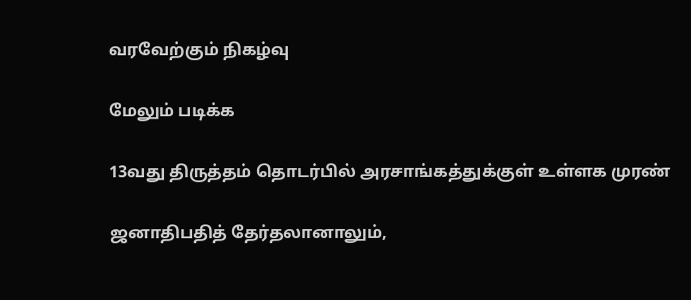வரவேற்கும் நிகழ்வு

மேலும் படிக்க

13வது திருத்தம் தொடர்பில் அரசாங்கத்துக்குள் உள்ளக முரண்

ஜனாதிபதித் தேர்தலானாலும்,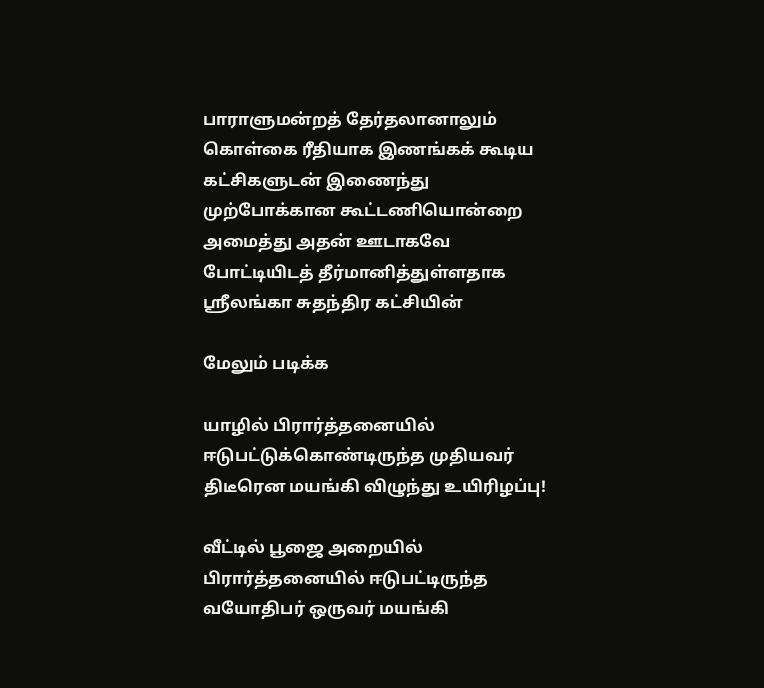பாராளுமன்றத் தேர்தலானாலும் கொள்கை ரீதியாக இணங்கக் கூடிய கட்சிகளுடன் இணைந்து முற்போக்கான கூட்டணியொன்றை அமைத்து அதன் ஊடாகவே போட்டியிடத் தீர்மானித்துள்ளதாக ஸ்ரீலங்கா சுதந்திர கட்சியின்

மேலும் படிக்க

யாழில் பிரார்த்தனையில் ஈடுபட்டுக்கொண்டிருந்த முதியவர் திடீரென மயங்கி விழுந்து உயிரிழப்பு!

வீட்டில் பூஜை அறையில் பிரார்த்தனையில் ஈடுபட்டிருந்த வயோதிபர் ஒருவர் மயங்கி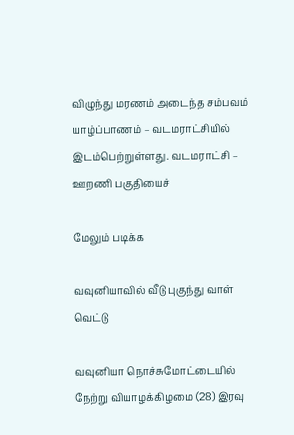விழுந்து மரணம் அடைந்த சம்பவம் யாழ்ப்பாணம் – வடமராட்சியில் இடம்பெற்றுள்ளது. வடமராட்சி – ஊறணி பகுதியைச்

மேலும் படிக்க

வவுனியாவில் வீடு புகுந்து வாள் வெட்டு

வவுனியா நொச்சுமோட்டையில் நேற்று வியாழக்கிழமை (28) இரவு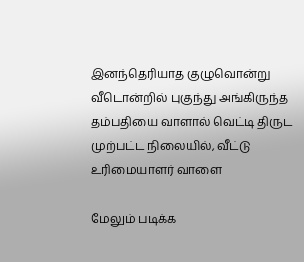இனந்தெரியாத குழுவொன்று வீடொன்றில் புகுந்து அங்கிருந்த தம்பதியை வாளால் வெட்டி திருட முற்பட்ட நிலையில், வீட்டு உரிமையாளர் வாளை

மேலும் படிக்க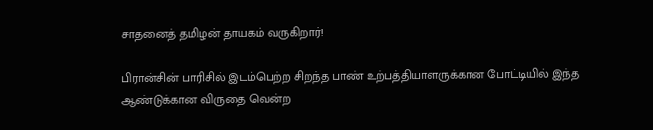சாதனைத் தமிழன் தாயகம் வருகிறார்!

பிரான்சின் பாரிசில் இடம்பெற்ற சிறந்த பாண் உற்பத்தியாளருக்கான போட்டியில் இந்த ஆண்டுக்கான விருதை வென்ற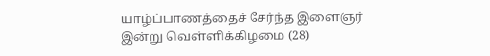யாழ்ப்பாணத்தைச் சேர்ந்த இளைஞர் இன்று வெள்ளிக்கிழமை (28)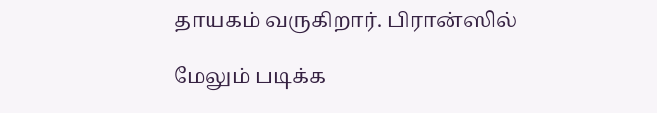தாயகம் வருகிறார். பிரான்ஸில்

மேலும் படிக்க